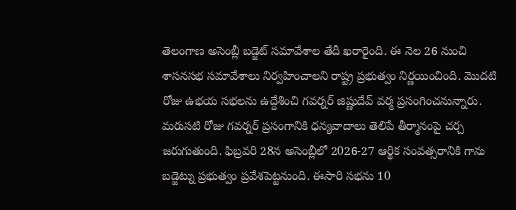తెలంగాణ అసెంబ్లీ బడ్జెట్ సమావేశాల తేదీ ఖరారైంది. ఈ నెల 26 నుంచి శాసనసభ సమావేశాలు నిర్వహించాలని రాష్ట్ర ప్రభుత్వం నిర్ణయించింది. మొదటి రోజు ఉభయ సభలను ఉద్దేశించి గవర్నర్ జిష్ణుదేవ్ వర్మ ప్రసంగించనున్నారు.
మరుసటి రోజు గవర్నర్ ప్రసంగానికి ధన్యవాదాలు తెలిపే తీర్మానంపై చర్చ జరుగుతుంది. ఫిబ్రవరి 28న అసెంబ్లీలో 2026-27 ఆర్థిక సంవత్సరానికి గాను బడ్జెట్ను ప్రభుత్వం ప్రవేశపెట్టనుంది. ఈసారి సభను 10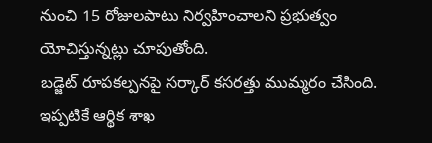నుంచి 15 రోజులపాటు నిర్వహించాలని ప్రభుత్వం యోచిస్తున్నట్లు చూపుతోంది.
బడ్జెట్ రూపకల్పనపై సర్కార్ కసరత్తు ముమ్మరం చేసింది. ఇప్పటికే ఆర్థిక శాఖ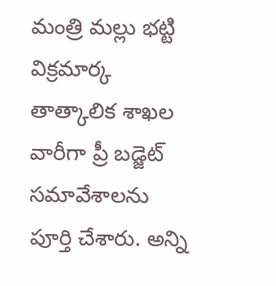మంత్రి మల్లు భట్టి విక్రమార్క తాత్కాలిక శాఖల వారీగా ప్రీ బడ్జెట్ సమావేశాలను పూర్తి చేశారు. అన్ని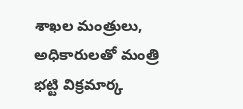శాఖల మంత్రులు, అధికారులతో మంత్రి భట్టి విక్రమార్క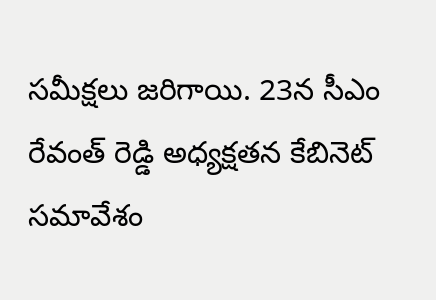సమీక్షలు జరిగాయి. 23న సీఎం రేవంత్ రెడ్డి అధ్యక్షతన కేబినెట్ సమావేశం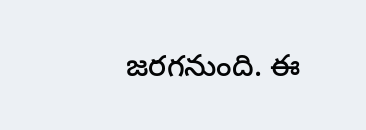జరగనుంది. ఈ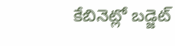కేబినెట్లో బడ్జెట్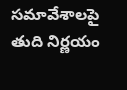సమావేశాలపై తుది నిర్ణయం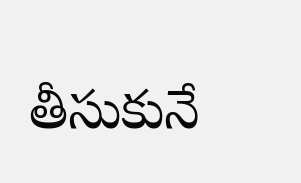తీసుకునే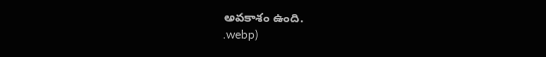అవకాశం ఉంది.
.webp)